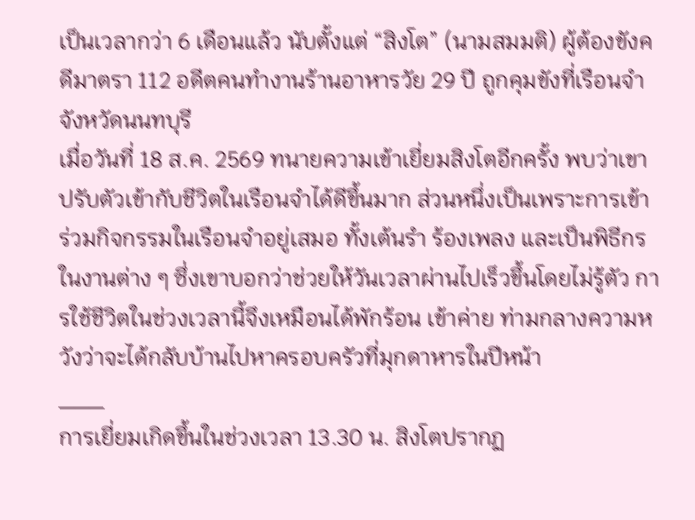เป็นเวลากว่า 6 เดือนแล้ว นับตั้งแต่ “สิงโต” (นามสมมติ) ผู้ต้องขังคดีมาตรา 112 อดีตคนทำงานร้านอาหารวัย 29 ปี ถูกคุมขังที่เรือนจำจังหวัดนนทบุรี
เมื่อวันที่ 18 ส.ค. 2569 ทนายความเข้าเยี่ยมสิงโตอีกครั้ง พบว่าเขาปรับตัวเข้ากับชีวิตในเรือนจำได้ดีขึ้นมาก ส่วนหนึ่งเป็นเพราะการเข้าร่วมกิจกรรมในเรือนจำอยู่เสมอ ทั้งเต้นรำ ร้องเพลง และเป็นพิธีกรในงานต่าง ๆ ซึ่งเขาบอกว่าช่วยให้วันเวลาผ่านไปเร็วขึ้นโดยไม่รู้ตัว การใช้ชีวิตในช่วงเวลานี้จึงเหมือนได้พักร้อน เข้าค่าย ท่ามกลางความหวังว่าจะได้กลับบ้านไปหาครอบครัวที่มุกดาหารในปีหน้า
___
การเยี่ยมเกิดขึ้นในช่วงเวลา 13.30 น. สิงโตปรากฏ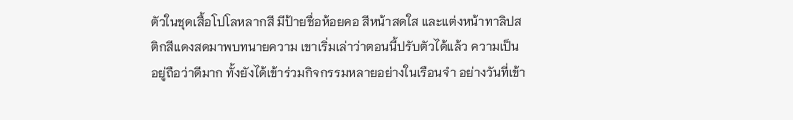ตัวในชุดเสื้อโปโลหลากสี มีป้ายชื่อห้อยคอ สีหน้าสดใส และแต่งหน้าทาลิปสติกสีแดงสดมาพบทนายความ เขาเริ่มเล่าว่าตอนนี้ปรับตัวได้แล้ว ความเป็นอยู่ถือว่าดีมาก ทั้งยังได้เข้าร่วมกิจกรรมหลายอย่างในเรือนจำ อย่างวันที่เข้า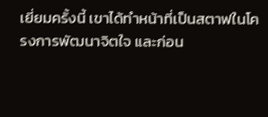เยี่ยมครั้งนี้ เขาได้ทำหน้าที่เป็นสตาฟในโครงการพัฒนาจิตใจ และก่อน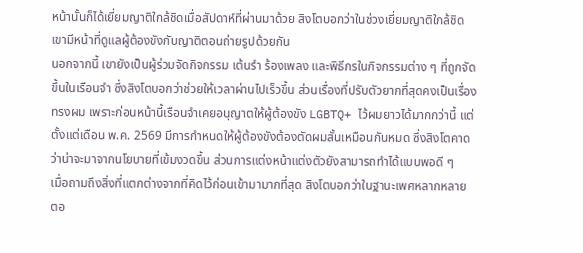หน้านั้นก็ได้เยี่ยมญาติใกล้ชิดเมื่อสัปดาห์ที่ผ่านมาด้วย สิงโตบอกว่าในช่วงเยี่ยมญาติใกล้ชิด เขามีหน้าที่ดูแลผู้ต้องขังกับญาติตอนถ่ายรูปด้วยกัน
นอกจากนี้ เขายังเป็นผู้ร่วมจัดกิจกรรม เต้นรำ ร้องเพลง และพิธีกรในกิจกรรมต่าง ๆ ที่ถูกจัดขึ้นในเรือนจำ ซึ่งสิงโตบอกว่าช่วยให้เวลาผ่านไปเร็วขึ้น ส่วนเรื่องที่ปรับตัวยากที่สุดคงเป็นเรื่องทรงผม เพราะก่อนหน้านี้เรือนจำเคยอนุญาตให้ผู้ต้องขัง LGBTQ+ ไว้ผมยาวได้มากกว่านี้ แต่ตั้งแต่เดือน พ.ค. 2569 มีการกำหนดให้ผู้ต้องขังต้องตัดผมสั้นเหมือนกันหมด ซึ่งสิงโตคาดว่าน่าจะมาจากนโยบายที่เข้มงวดขึ้น ส่วนการแต่งหน้าแต่งตัวยังสามารถทำได้แบบพอดี ๆ
เมื่อถามถึงสิ่งที่แตกต่างจากที่คิดไว้ก่อนเข้ามามากที่สุด สิงโตบอกว่าในฐานะเพศหลากหลาย ตอ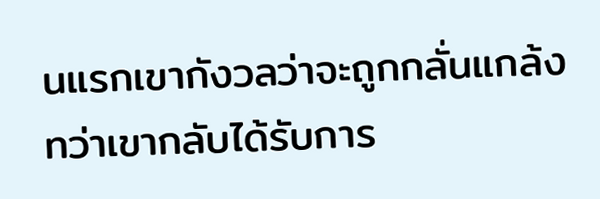นแรกเขากังวลว่าจะถูกกลั่นแกล้ง ทว่าเขากลับได้รับการ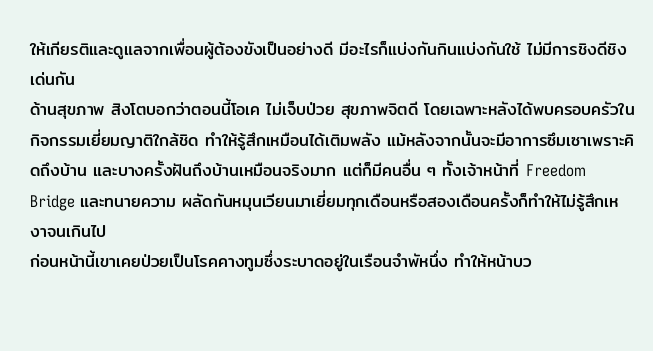ให้เกียรติและดูแลจากเพื่อนผู้ต้องขังเป็นอย่างดี มีอะไรก็แบ่งกันกินแบ่งกันใช้ ไม่มีการชิงดีชิงเด่นกัน
ด้านสุขภาพ สิงโตบอกว่าตอนนี้โอเค ไม่เจ็บป่วย สุขภาพจิตดี โดยเฉพาะหลังได้พบครอบครัวในกิจกรรมเยี่ยมญาติใกล้ชิด ทำให้รู้สึกเหมือนได้เติมพลัง แม้หลังจากนั้นจะมีอาการซึมเซาเพราะคิดถึงบ้าน และบางครั้งฝันถึงบ้านเหมือนจริงมาก แต่ก็มีคนอื่น ๆ ทั้งเจ้าหน้าที่ Freedom Bridge และทนายความ ผลัดกันหมุนเวียนมาเยี่ยมทุกเดือนหรือสองเดือนครั้งก็ทำให้ไม่รู้สึกเหงาจนเกินไป
ก่อนหน้านี้เขาเคยป่วยเป็นโรคคางทูมซึ่งระบาดอยู่ในเรือนจำพัหนึ่ง ทำให้หน้าบว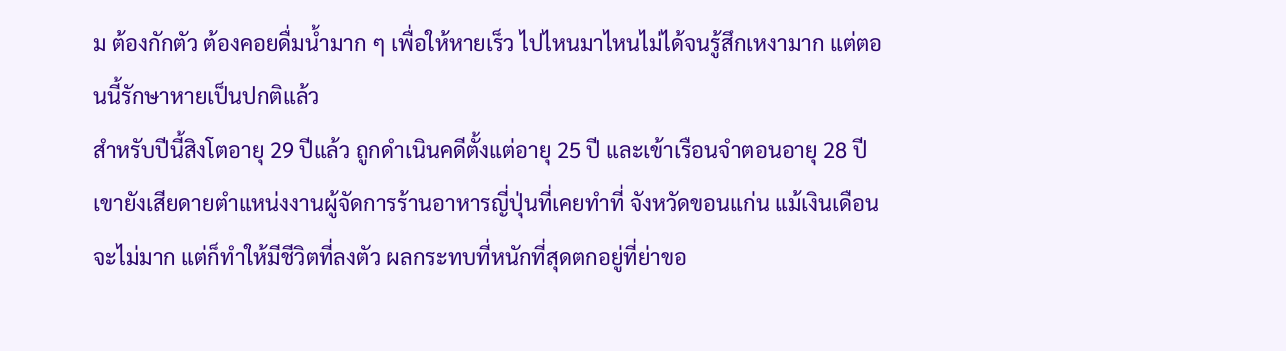ม ต้องกักตัว ต้องคอยดื่มน้ำมาก ๆ เพื่อให้หายเร็ว ไปไหนมาไหนไม่ได้จนรู้สึกเหงามาก แต่ตอนนี้รักษาหายเป็นปกติแล้ว
สำหรับปีนี้สิงโตอายุ 29 ปีแล้ว ถูกดำเนินคดีตั้งแต่อายุ 25 ปี และเข้าเรือนจำตอนอายุ 28 ปี เขายังเสียดายตำแหน่งงานผู้จัดการร้านอาหารญี่ปุ่นที่เคยทำที่ จังหวัดขอนแก่น แม้เงินเดือนจะไม่มาก แต่ก็ทำให้มีชีวิตที่ลงตัว ผลกระทบที่หนักที่สุดตกอยู่ที่ย่าขอ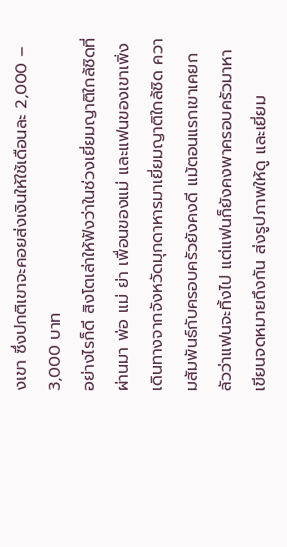งเขา ซึ่งปกติเขาจะคอยส่งเงินให้ใช้เดือนละ 2,000 – 3,000 บาท
อย่างไรก็ดี สิงโตเล่าให้ฟังว่าในช่วงเยี่ยมญาติใกล้ชิดที่ผ่านมา พ่อ แม่ ย่า เพื่อนของแม่ และแฟนของเขาเพิ่งเดินทางจากจังหวัดมุกดาหารมาเยี่ยมญาติใกล้ชิด ความสัมพันธ์กับครอบครัวยังคงดี แม้ตอนแรกเขาเคยกลัวว่าแฟนจะทิ้งไป แต่แฟนก็ยังคงพาครอบครัวมาหา เขียนจดหมายถึงกัน ส่งรูปภาพให้ดู และเยี่ยม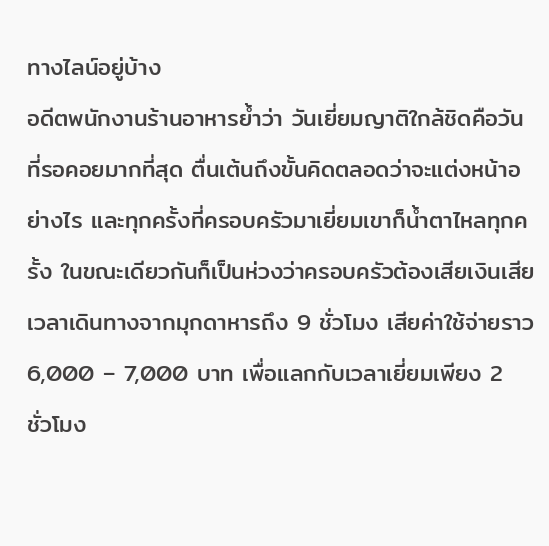ทางไลน์อยู่บ้าง
อดีตพนักงานร้านอาหารย้ำว่า วันเยี่ยมญาติใกล้ชิดคือวันที่รอคอยมากที่สุด ตื่นเต้นถึงขั้นคิดตลอดว่าจะแต่งหน้าอย่างไร และทุกครั้งที่ครอบครัวมาเยี่ยมเขาก็น้ำตาไหลทุกครั้ง ในขณะเดียวกันก็เป็นห่วงว่าครอบครัวต้องเสียเงินเสียเวลาเดินทางจากมุกดาหารถึง 9 ชั่วโมง เสียค่าใช้จ่ายราว 6,000 – 7,000 บาท เพื่อแลกกับเวลาเยี่ยมเพียง 2 ชั่วโมง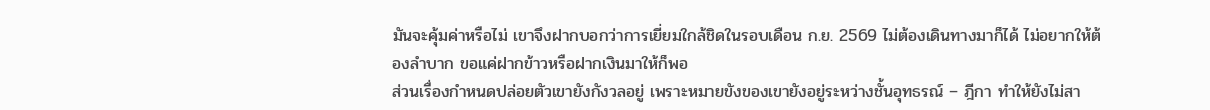มันจะคุ้มค่าหรือไม่ เขาจึงฝากบอกว่าการเยี่ยมใกล้ชิดในรอบเดือน ก.ย. 2569 ไม่ต้องเดินทางมาก็ได้ ไม่อยากให้ต้องลำบาก ขอแค่ฝากข้าวหรือฝากเงินมาให้ก็พอ
ส่วนเรื่องกำหนดปล่อยตัวเขายังกังวลอยู่ เพราะหมายขังของเขายังอยู่ระหว่างชั้นอุทธรณ์ – ฎีกา ทำให้ยังไม่สา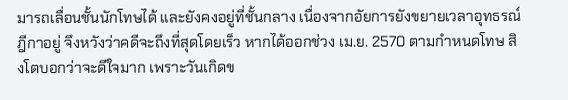มารถเลื่อนชั้นนักโทษได้ และยังคงอยู่ที่ชั้นกลาง เนื่องจากอัยการยังขยายเวลาอุทธรณ์ฎีกาอยู่ จึงหวังว่าคดีจะถึงที่สุดโดยเร็ว หากได้ออกช่วง เม.ย. 2570 ตามกำหนดโทษ สิงโตบอกว่าจะดีใจมาก เพราะวันเกิดข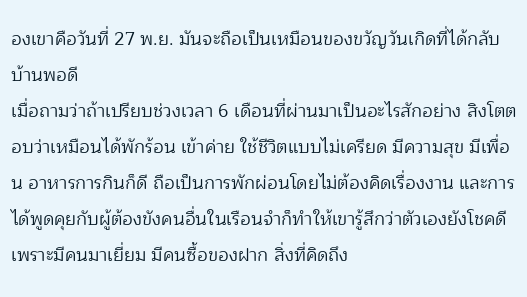องเขาคือวันที่ 27 พ.ย. มันจะถือเป็นเหมือนของขวัญวันเกิดที่ได้กลับบ้านพอดี
เมื่อถามว่าถ้าเปรียบช่วงเวลา 6 เดือนที่ผ่านมาเป็นอะไรสักอย่าง สิงโตตอบว่าเหมือนได้พักร้อน เข้าค่าย ใช้ชีวิตแบบไม่เครียด มีความสุข มีเพื่อน อาหารการกินก็ดี ถือเป็นการพักผ่อนโดยไม่ต้องคิดเรื่องงาน และการได้พูดคุยกับผู้ต้องขังคนอื่นในเรือนจำก็ทำให้เขารู้สึกว่าตัวเองยังโชคดี เพราะมีคนมาเยี่ยม มีคนซื้อของฝาก สิ่งที่คิดถึง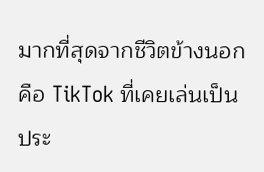มากที่สุดจากชีวิตข้างนอกคือ TikTok ที่เคยเล่นเป็นประ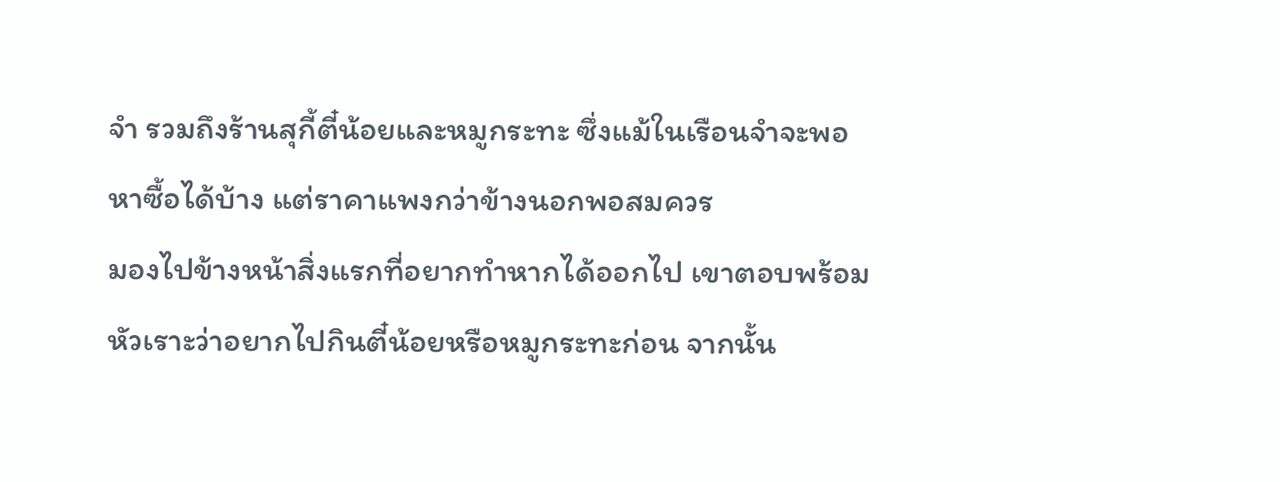จำ รวมถึงร้านสุกี้ตี๋น้อยและหมูกระทะ ซึ่งแม้ในเรือนจำจะพอหาซื้อได้บ้าง แต่ราคาแพงกว่าข้างนอกพอสมควร
มองไปข้างหน้าสิ่งแรกที่อยากทำหากได้ออกไป เขาตอบพร้อมหัวเราะว่าอยากไปกินตี๋น้อยหรือหมูกระทะก่อน จากนั้น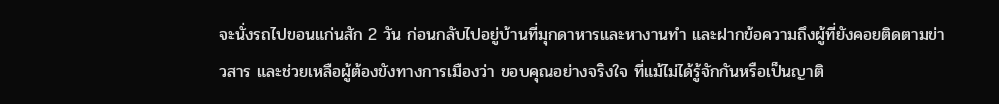จะนั่งรถไปขอนแก่นสัก 2 วัน ก่อนกลับไปอยู่บ้านที่มุกดาหารและหางานทำ และฝากข้อความถึงผู้ที่ยังคอยติดตามข่าวสาร และช่วยเหลือผู้ต้องขังทางการเมืองว่า ขอบคุณอย่างจริงใจ ที่แม้ไม่ได้รู้จักกันหรือเป็นญาติ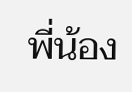พี่น้อง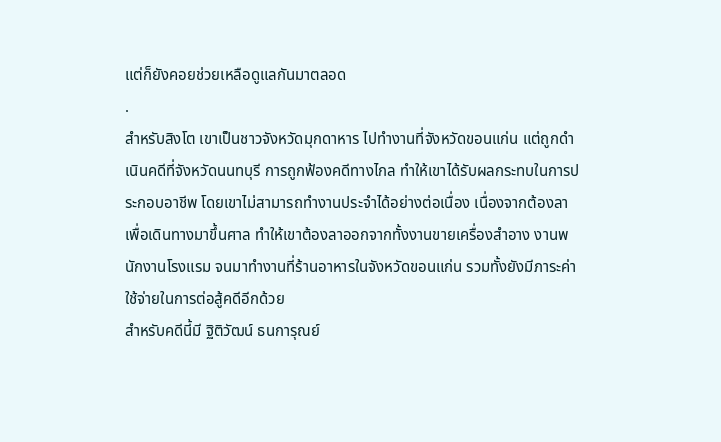แต่ก็ยังคอยช่วยเหลือดูแลกันมาตลอด
.
สำหรับสิงโต เขาเป็นชาวจังหวัดมุกดาหาร ไปทำงานที่จังหวัดขอนแก่น แต่ถูกดำเนินคดีที่จังหวัดนนทบุรี การถูกฟ้องคดีทางไกล ทำให้เขาได้รับผลกระทบในการประกอบอาชีพ โดยเขาไม่สามารถทำงานประจำได้อย่างต่อเนื่อง เนื่องจากต้องลาเพื่อเดินทางมาขึ้นศาล ทำให้เขาต้องลาออกจากทั้งงานขายเครื่องสำอาง งานพนักงานโรงแรม จนมาทำงานที่ร้านอาหารในจังหวัดขอนแก่น รวมทั้งยังมีภาระค่าใช้จ่ายในการต่อสู้คดีอีกด้วย
สำหรับคดีนี้มี ฐิติวัฒน์ ธนการุณย์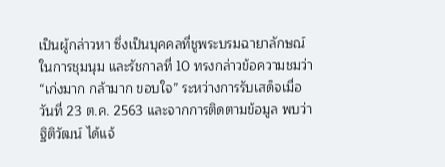เป็นผู้กล่าวหา ซึ่งเป็นบุคคลที่ชูพระบรมฉายาลักษณ์ในการชุมนุม และรัชกาลที่ 10 ทรงกล่าวข้อความชมว่า “เก่งมาก กล้ามาก ขอบใจ” ระหว่างการรับเสด็จเมื่อวันที่ 23 ต.ค. 2563 และจากการติดตามข้อมูล พบว่าฐิติวัฒน์ ได้แจ้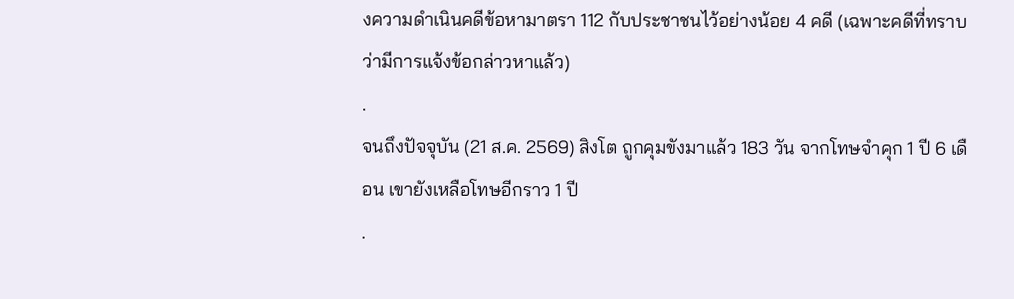งความดำเนินคดีข้อหามาตรา 112 กับประชาชนไว้อย่างน้อย 4 คดี (เฉพาะคดีที่ทราบว่ามีการแจ้งข้อกล่าวหาแล้ว)
.
จนถึงปัจจุบัน (21 ส.ค. 2569) สิงโต ถูกคุมขังมาแล้ว 183 วัน จากโทษจำคุก 1 ปี 6 เดือน เขายังเหลือโทษอีกราว 1 ปี
.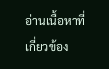อ่านเนื้อหาที่เกี่ยวข้อง